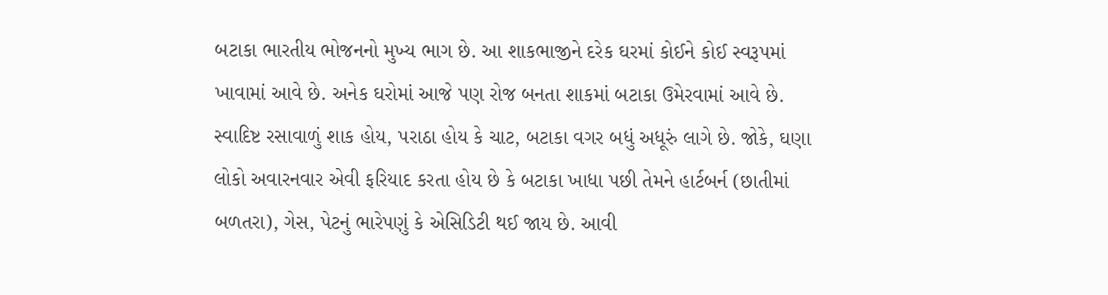બટાકા ભારતીય ભોજનનો મુખ્ય ભાગ છે. આ શાકભાજીને દરેક ઘરમાં કોઈને કોઈ સ્વરૂપમાં ખાવામાં આવે છે. અનેક ઘરોમાં આજે પણ રોજ બનતા શાકમાં બટાકા ઉમેરવામાં આવે છે. સ્વાદિષ્ટ રસાવાળું શાક હોય, પરાઠા હોય કે ચાટ, બટાકા વગર બધું અધૂરું લાગે છે. જોકે, ઘણા લોકો અવારનવાર એવી ફરિયાદ કરતા હોય છે કે બટાકા ખાધા પછી તેમને હાર્ટબર્ન (છાતીમાં બળતરા), ગેસ, પેટનું ભારેપણું કે એસિડિટી થઈ જાય છે. આવી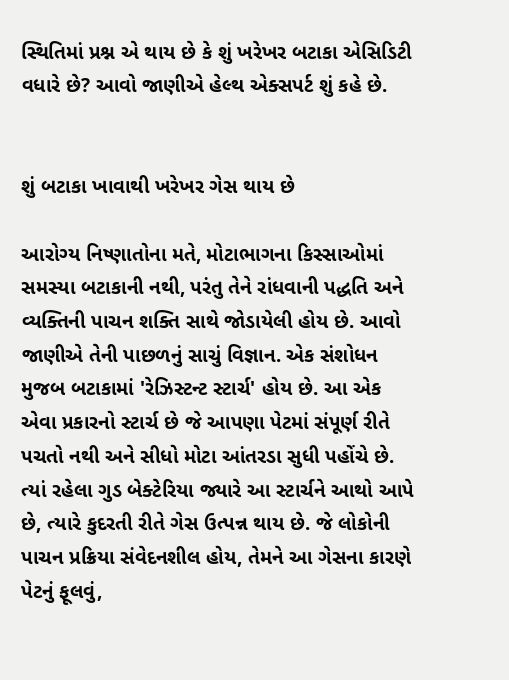સ્થિતિમાં પ્રશ્ન એ થાય છે કે શું ખરેખર બટાકા એસિડિટી વધારે છે? આવો જાણીએ હેલ્થ એક્સપર્ટ શું કહે છે.


શું બટાકા ખાવાથી ખરેખર ગેસ થાય છે

આરોગ્ય નિષ્ણાતોના મતે, મોટાભાગના કિસ્સાઓમાં સમસ્યા બટાકાની નથી, પરંતુ તેને રાંધવાની પદ્ધતિ અને વ્યક્તિની પાચન શક્તિ સાથે જોડાયેલી હોય છે. આવો જાણીએ તેની પાછળનું સાચું વિજ્ઞાન. એક સંશોધન મુજબ બટાકામાં 'રેઝિસ્ટન્ટ સ્ટાર્ચ' હોય છે. આ એક એવા પ્રકારનો સ્ટાર્ચ છે જે આપણા પેટમાં સંપૂર્ણ રીતે પચતો નથી અને સીધો મોટા આંતરડા સુધી પહોંચે છે. ત્યાં રહેલા ગુડ બેક્ટેરિયા જ્યારે આ સ્ટાર્ચને આથો આપે છે, ત્યારે કુદરતી રીતે ગેસ ઉત્પન્ન થાય છે. જે લોકોની પાચન પ્રક્રિયા સંવેદનશીલ હોય, તેમને આ ગેસના કારણે પેટનું ફૂલવું,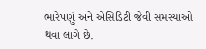ભારેપણું અને એસિડિટી જેવી સમસ્યાઓ થવા લાગે છે.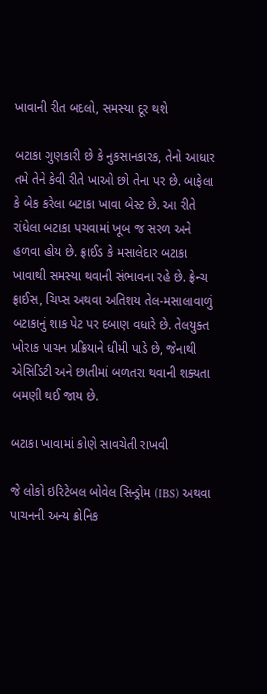ખાવાની રીત બદલો, સમસ્યા દૂર થશે

બટાકા ગુણકારી છે કે નુકસાનકારક, તેનો આધાર તમે તેને કેવી રીતે ખાઓ છો તેના પર છે. બાફેલા કે બેક કરેલા બટાકા ખાવા બેસ્ટ છે. આ રીતે રાંધેલા બટાકા પચવામાં ખૂબ જ સરળ અને હળવા હોય છે. ફ્રાઈડ કે મસાલેદાર બટાકા ખાવાથી સમસ્યા થવાની સંભાવના રહે છે. ફ્રેન્ચ ફ્રાઈસ, ચિપ્સ અથવા અતિશય તેલ-મસાલાવાળું બટાકાનું શાક પેટ પર દબાણ વધારે છે. તેલયુક્ત ખોરાક પાચન પ્રક્રિયાને ધીમી પાડે છે, જેનાથી એસિડિટી અને છાતીમાં બળતરા થવાની શક્યતા બમણી થઈ જાય છે.

બટાકા ખાવામાં કોણે સાવચેતી રાખવી

જે લોકો ઇરિટેબલ બોવેલ સિન્ડ્રોમ (IBS) અથવા પાચનની અન્ય ક્રોનિક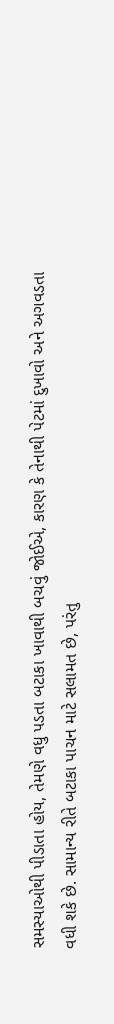સમસ્યાઓથી પીડાતા હોય, તેમણે વધુ પડતા બટાકા ખાવાથી બચવું જોઈએ, કારણ કે તેનાથી પેટમાં દુખાવો અને અગવડતા વધી શકે છે. સામાન્ય રીતે બટાકા પાચન માટે સલામત છે, પરંતુ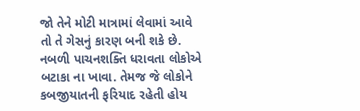જો તેને મોટી માત્રામાં લેવામાં આવે તો તે ગેસનું કારણ બની શકે છે. નબળી પાચનશક્તિ ધરાવતા લોકોએ બટાકા ના ખાવા. તેમજ જે લોકોને કબજીયાતની ફરિયાદ રહેતી હોય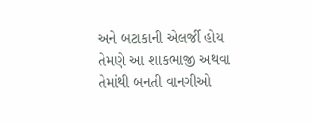અને બટાકાની એલર્જી હોય તેમણે આ શાકભાજી અથવા તેમાંથી બનતી વાનગીઓ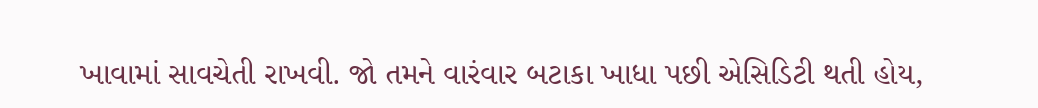ખાવામાં સાવચેતી રાખવી. જો તમને વારંવાર બટાકા ખાધા પછી એસિડિટી થતી હોય,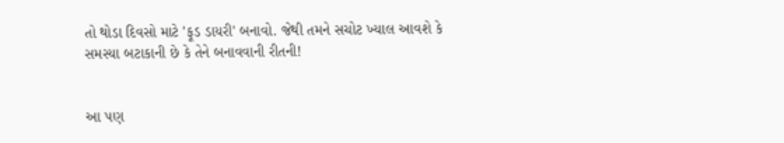તો થોડા દિવસો માટે 'ફૂડ ડાયરી' બનાવો. જેથી તમને સચોટ ખ્યાલ આવશે કે સમસ્યા બટાકાની છે કે તેને બનાવવાની રીતની!


આ પણ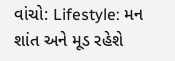વાંચો: Lifestyle: મન શાંત અને મૂડ રહેશે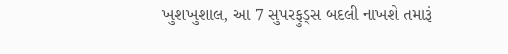ખુશખુશાલ, આ 7 સુપરફુડ્સ બદલી નાખશે તમારૂં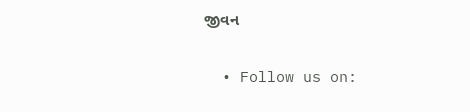જીવન

  • Follow us on: